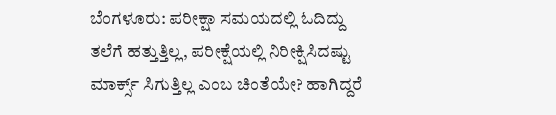ಬೆಂಗಳೂರು: ಪರೀಕ್ಷಾ ಸಮಯದಲ್ಲಿ ಓದಿದ್ದು ತಲೆಗೆ ಹತ್ತುತ್ತಿಲ್ಲ, ಪರೀಕ್ಷೆಯಲ್ಲಿ ನಿರೀಕ್ಷಿಸಿದಷ್ಟು ಮಾರ್ಕ್ಸ್ ಸಿಗುತ್ತಿಲ್ಲ ಎಂಬ ಚಿಂತೆಯೇ? ಹಾಗಿದ್ದರೆ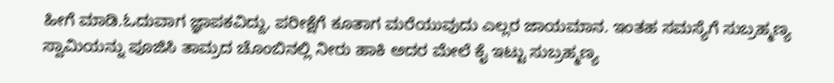ಹೀಗೆ ಮಾಡಿ.ಓದುವಾಗ ಜ್ಞಾಪಕವಿದ್ದು, ಪರೀಕ್ಷೆಗೆ ಕೂತಾಗ ಮರೆಯುವುದು ಎಲ್ಲರ ಜಾಯಮಾನ. ಇಂತಹ ಸಮಸ್ಯೆಗೆ ಸುಬ್ರಹ್ಮಣ್ಯ ಸ್ವಾಮಿಯನ್ನು ಪೂಜಿಸಿ ತಾಮ್ರದ ಚೊಂಬಿನಲ್ಲಿ ನೀರು ಹಾಕಿ ಅದರ ಮೇಲೆ ಕೈ ಇಟ್ಟು ಸುಬ್ರಹ್ಮಣ್ಯ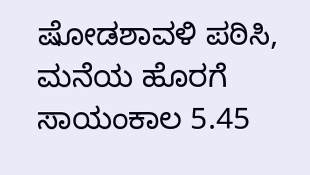ಷೋಡಶಾವಳಿ ಪಠಿಸಿ, ಮನೆಯ ಹೊರಗೆ ಸಾಯಂಕಾಲ 5.45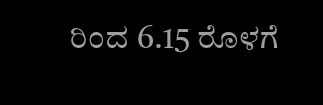ರಿಂದ 6.15 ರೊಳಗೆ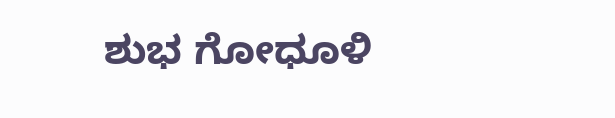ಶುಭ ಗೋಧೂಳಿ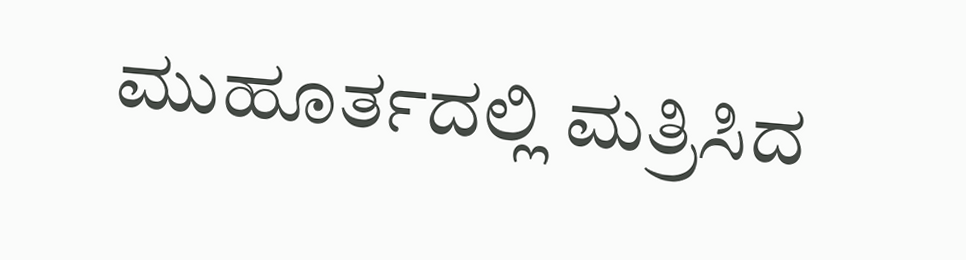ಮುಹೂರ್ತದಲ್ಲಿ ಮತ್ರಿಸಿದ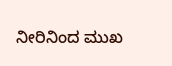ನೀರಿನಿಂದ ಮುಖ